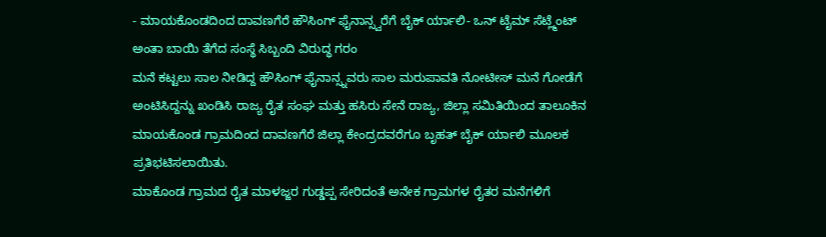- ಮಾಯಕೊಂಡದಿಂದ ದಾವಣಗೆರೆ ಹೌಸಿಂಗ್ ಫೈನಾನ್ಸ್ವರೆಗೆ ಬೈಕ್ ರ್ಯಾಲಿ- ಒನ್ ಟೈಮ್ ಸೆಟ್ಲ್ಮೆಂಟ್ ಅಂತಾ ಬಾಯಿ ತೆಗೆದ ಸಂಸ್ಥೆ ಸಿಬ್ಬಂದಿ ವಿರುದ್ಧ ಗರಂ
ಮನೆ ಕಟ್ಟಲು ಸಾಲ ನೀಡಿದ್ದ ಹೌಸಿಂಗ್ ಫೈನಾನ್ಸ್ನವರು ಸಾಲ ಮರುಪಾವತಿ ನೋಟೀಸ್ ಮನೆ ಗೋಡೆಗೆ ಅಂಟಿಸಿದ್ದನ್ನು ಖಂಡಿಸಿ ರಾಜ್ಯ ರೈತ ಸಂಘ ಮತ್ತು ಹಸಿರು ಸೇನೆ ರಾಜ್ಯ, ಜಿಲ್ಲಾ ಸಮಿತಿಯಿಂದ ತಾಲೂಕಿನ ಮಾಯಕೊಂಡ ಗ್ರಾಮದಿಂದ ದಾವಣಗೆರೆ ಜಿಲ್ಲಾ ಕೇಂದ್ರದವರೆಗೂ ಬೃಹತ್ ಬೈಕ್ ರ್ಯಾಲಿ ಮೂಲಕ ಪ್ರತಿಭಟಿಸಲಾಯಿತು.
ಮಾಕೊಂಡ ಗ್ರಾಮದ ರೈತ ಮಾಳಜ್ಜರ ಗುಡ್ಡಪ್ಪ ಸೇರಿದಂತೆ ಅನೇಕ ಗ್ರಾಮಗಳ ರೈತರ ಮನೆಗಳಿಗೆ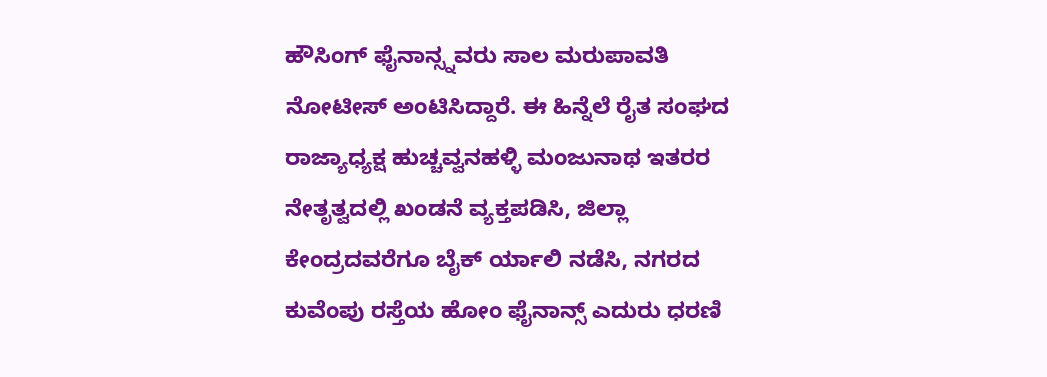ಹೌಸಿಂಗ್ ಫೈನಾನ್ಸ್ನವರು ಸಾಲ ಮರುಪಾವತಿ ನೋಟೀಸ್ ಅಂಟಿಸಿದ್ದಾರೆ. ಈ ಹಿನ್ನೆಲೆ ರೈತ ಸಂಘದ ರಾಜ್ಯಾಧ್ಯಕ್ಷ ಹುಚ್ಚವ್ವನಹಳ್ಳಿ ಮಂಜುನಾಥ ಇತರರ ನೇತೃತ್ವದಲ್ಲಿ ಖಂಡನೆ ವ್ಯಕ್ತಪಡಿಸಿ, ಜಿಲ್ಲಾ ಕೇಂದ್ರದವರೆಗೂ ಬೈಕ್ ರ್ಯಾಲಿ ನಡೆಸಿ, ನಗರದ ಕುವೆಂಪು ರಸ್ತೆಯ ಹೋಂ ಫೈನಾನ್ಸ್ ಎದುರು ಧರಣಿ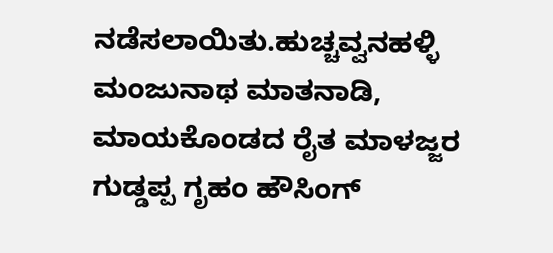ನಡೆಸಲಾಯಿತು.ಹುಚ್ಚವ್ವನಹಳ್ಳಿ ಮಂಜುನಾಥ ಮಾತನಾಡಿ, ಮಾಯಕೊಂಡದ ರೈತ ಮಾಳಜ್ಜರ ಗುಡ್ಡಪ್ಪ ಗೃಹಂ ಹೌಸಿಂಗ್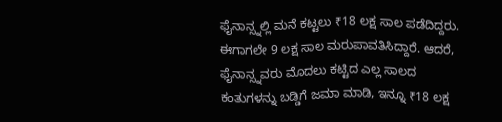ಫೈನಾನ್ಸ್ನಲ್ಲಿ ಮನೆ ಕಟ್ಟಲು ₹18 ಲಕ್ಷ ಸಾಲ ಪಡೆದಿದ್ದರು. ಈಗಾಗಲೇ 9 ಲಕ್ಷ ಸಾಲ ಮರುಪಾವತಿಸಿದ್ದಾರೆ. ಆದರೆ, ಫೈನಾನ್ಸ್ನವರು ಮೊದಲು ಕಟ್ಟಿದ ಎಲ್ಲ ಸಾಲದ ಕಂತುಗಳನ್ನು ಬಡ್ಡಿಗೆ ಜಮಾ ಮಾಡಿ, ಇನ್ನೂ ₹18 ಲಕ್ಷ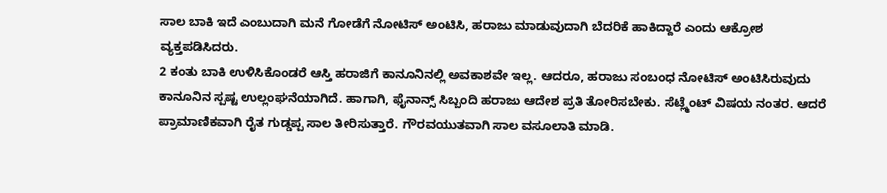ಸಾಲ ಬಾಕಿ ಇದೆ ಎಂಬುದಾಗಿ ಮನೆ ಗೋಡೆಗೆ ನೋಟಿಸ್ ಅಂಟಿಸಿ, ಹರಾಜು ಮಾಡುವುದಾಗಿ ಬೆದರಿಕೆ ಹಾಕಿದ್ದಾರೆ ಎಂದು ಆಕ್ರೋಶ ವ್ಯಕ್ತಪಡಿಸಿದರು.
2 ಕಂತು ಬಾಕಿ ಉಳಿಸಿಕೊಂಡರೆ ಆಸ್ತಿ ಹರಾಜಿಗೆ ಕಾನೂನಿನಲ್ಲಿ ಅವಕಾಶವೇ ಇಲ್ಲ. ಆದರೂ, ಹರಾಜು ಸಂಬಂಧ ನೋಟಿಸ್ ಅಂಟಿಸಿರುವುದು ಕಾನೂನಿನ ಸ್ಪಷ್ಟ ಉಲ್ಲಂಘನೆಯಾಗಿದೆ. ಹಾಗಾಗಿ, ಫೈನಾನ್ಸ್ ಸಿಬ್ಬಂದಿ ಹರಾಜು ಆದೇಶ ಪ್ರತಿ ತೋರಿಸಬೇಕು. ಸೆಟ್ಲ್ಮೆಂಟ್ ವಿಷಯ ನಂತರ. ಆದರೆ ಪ್ರಾಮಾಣಿಕವಾಗಿ ರೈತ ಗುಡ್ಡಪ್ಪ ಸಾಲ ತೀರಿಸುತ್ತಾರೆ. ಗೌರವಯುತವಾಗಿ ಸಾಲ ವಸೂಲಾತಿ ಮಾಡಿ.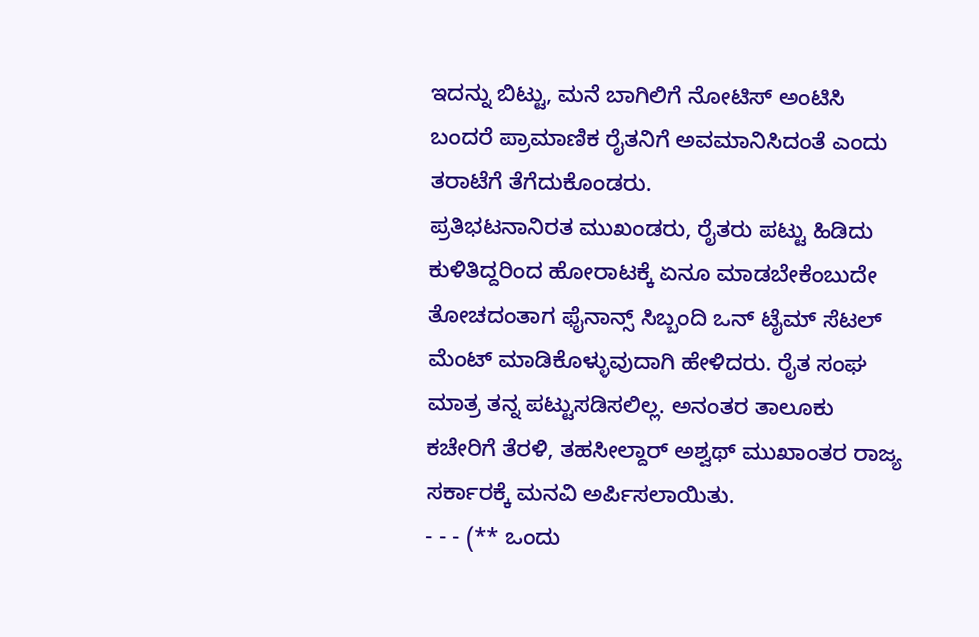ಇದನ್ನು ಬಿಟ್ಟು, ಮನೆ ಬಾಗಿಲಿಗೆ ನೋಟಿಸ್ ಅಂಟಿಸಿ ಬಂದರೆ ಪ್ರಾಮಾಣಿಕ ರೈತನಿಗೆ ಅವಮಾನಿಸಿದಂತೆ ಎಂದು ತರಾಟೆಗೆ ತೆಗೆದುಕೊಂಡರು.
ಪ್ರತಿಭಟನಾನಿರತ ಮುಖಂಡರು, ರೈತರು ಪಟ್ಟು ಹಿಡಿದು ಕುಳಿತಿದ್ದರಿಂದ ಹೋರಾಟಕ್ಕೆ ಏನೂ ಮಾಡಬೇಕೆಂಬುದೇ ತೋಚದಂತಾಗ ಫೈನಾನ್ಸ್ ಸಿಬ್ಬಂದಿ ಒನ್ ಟೈಮ್ ಸೆಟಲ್ ಮೆಂಟ್ ಮಾಡಿಕೊಳ್ಳುವುದಾಗಿ ಹೇಳಿದರು. ರೈತ ಸಂಘ ಮಾತ್ರ ತನ್ನ ಪಟ್ಟುಸಡಿಸಲಿಲ್ಲ. ಅನಂತರ ತಾಲೂಕು ಕಚೇರಿಗೆ ತೆರಳಿ, ತಹಸೀಲ್ದಾರ್ ಅಶ್ವಥ್ ಮುಖಾಂತರ ರಾಜ್ಯ ಸರ್ಕಾರಕ್ಕೆ ಮನವಿ ಅರ್ಪಿಸಲಾಯಿತು.
- - - (** ಒಂದು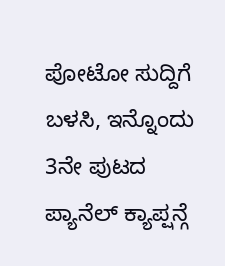ಪೋಟೋ ಸುದ್ದಿಗೆ ಬಳಸಿ, ಇನ್ನೊಂದು 3ನೇ ಪುಟದ ಪ್ಯಾನೆಲ್ ಕ್ಯಾಪ್ಷನ್ಗೆ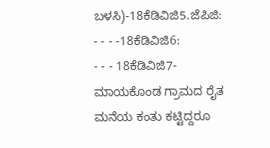ಬಳಸಿ)-18ಕೆಡಿವಿಜಿ5.ಜೆಪಿಜಿ:
- - - -18ಕೆಡಿವಿಜಿ6:
- - - 18ಕೆಡಿವಿಜಿ7-ಮಾಯಕೊಂಡ ಗ್ರಾಮದ ರೈತ ಮನೆಯ ಕಂತು ಕಟ್ಟಿದ್ದರೂ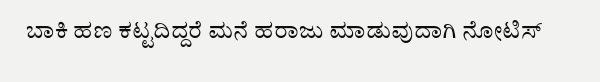ಬಾಕಿ ಹಣ ಕಟ್ಟದಿದ್ದರೆ ಮನೆ ಹರಾಜು ಮಾಡುವುದಾಗಿ ನೋಟಿಸ್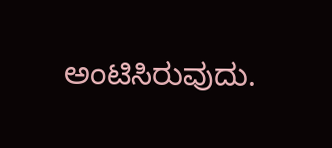ಅಂಟಿಸಿರುವುದು.